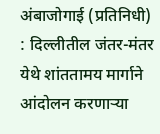अंबाजोगाई (प्रतिनिधी) : दिल्लीतील जंतर-मंतर येथे शांततामय मार्गाने आंदोलन करणाऱ्या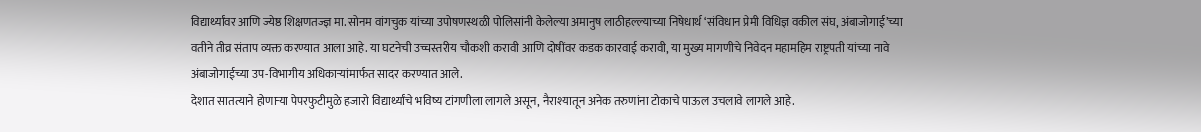विद्यार्थ्यांवर आणि ज्येष्ठ शिक्षणतज्ज्ञ मा. सोनम वांगचुक यांच्या उपोषणस्थळी पोलिसांनी केलेल्या अमानुष लाठीहल्ल्याच्या निषेधार्थ ‘संविधान प्रेमी विधिज्ञ वकील संघ, अंबाजोगाई’च्या वतीने तीव्र संताप व्यक्त करण्यात आला आहे. या घटनेची उच्चस्तरीय चौकशी करावी आणि दोषींवर कडक कारवाई करावी, या मुख्य मागणीचे निवेदन महामहिम राष्ट्रपती यांच्या नावे अंबाजोगाईच्या उप-विभागीय अधिकाऱ्यांमार्फत सादर करण्यात आले.
देशात सातत्याने होणाऱ्या पेपरफुटीमुळे हजारो विद्यार्थ्यांचे भविष्य टांगणीला लागले असून, नैराश्यातून अनेक तरुणांना टोकाचे पाऊल उचलावे लागले आहे.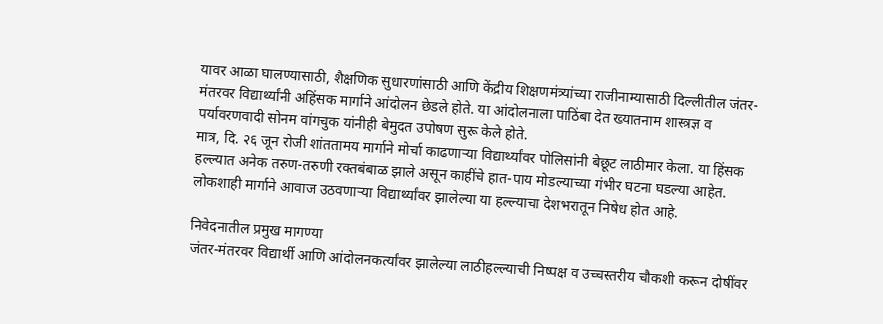यावर आळा घालण्यासाठी, शैक्षणिक सुधारणांसाठी आणि केंद्रीय शिक्षणमंत्र्यांच्या राजीनाम्यासाठी दिल्लीतील जंतर-मंतरवर विद्यार्थ्यांनी अहिंसक मार्गाने आंदोलन छेडले होते. या आंदोलनाला पाठिंबा देत ख्यातनाम शास्त्रज्ञ व पर्यावरणवादी सोनम वांगचुक यांनीही बेमुदत उपोषण सुरू केले होते.
मात्र, दि. २६ जून रोजी शांततामय मार्गाने मोर्चा काढणाऱ्या विद्यार्थ्यांवर पोलिसांनी बेछूट लाठीमार केला. या हिंसक हल्ल्यात अनेक तरुण-तरुणी रक्तबंबाळ झाले असून काहींचे हात-पाय मोडल्याच्या गंभीर घटना घडल्या आहेत. लोकशाही मार्गाने आवाज उठवणाऱ्या विद्यार्थ्यांवर झालेल्या या हल्ल्याचा देशभरातून निषेध होत आहे.

निवेदनातील प्रमुख मागण्या
जंतर-मंतरवर विद्यार्थी आणि आंदोलनकर्त्यांवर झालेल्या लाठीहल्ल्याची निष्पक्ष व उच्चस्तरीय चौकशी करून दोषींवर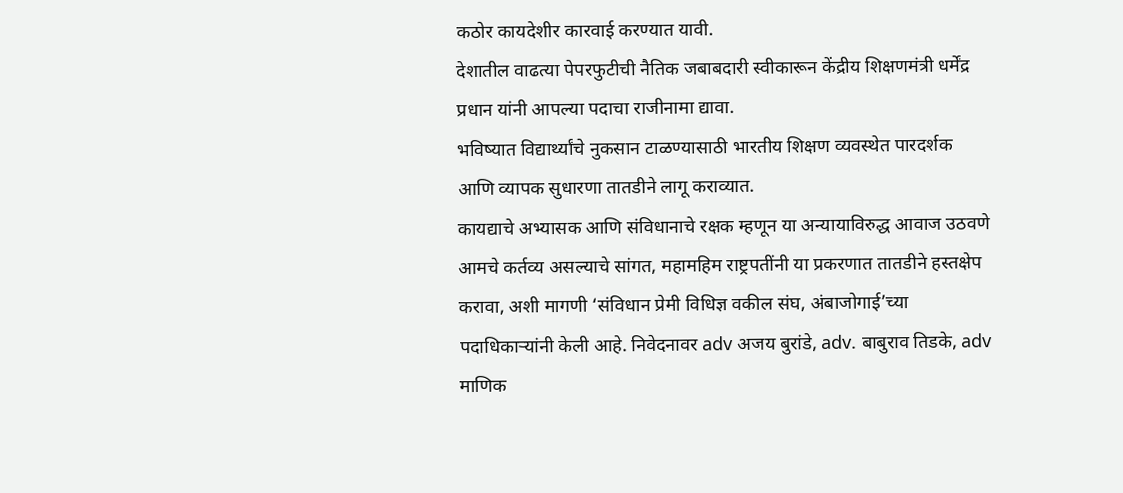कठोर कायदेशीर कारवाई करण्यात यावी.
देशातील वाढत्या पेपरफुटीची नैतिक जबाबदारी स्वीकारून केंद्रीय शिक्षणमंत्री धर्मेंद्र प्रधान यांनी आपल्या पदाचा राजीनामा द्यावा.
भविष्यात विद्यार्थ्यांचे नुकसान टाळण्यासाठी भारतीय शिक्षण व्यवस्थेत पारदर्शक आणि व्यापक सुधारणा तातडीने लागू कराव्यात.
कायद्याचे अभ्यासक आणि संविधानाचे रक्षक म्हणून या अन्यायाविरुद्ध आवाज उठवणे आमचे कर्तव्य असल्याचे सांगत, महामहिम राष्ट्रपतींनी या प्रकरणात तातडीने हस्तक्षेप करावा, अशी मागणी ‘संविधान प्रेमी विधिज्ञ वकील संघ, अंबाजोगाई’च्या पदाधिकाऱ्यांनी केली आहे. निवेदनावर adv अजय बुरांडे, adv. बाबुराव तिडके, adv माणिक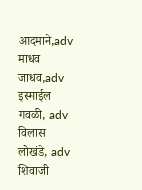आदमाने,adv माधव जाधव,adv इस्माईल गवळी, adv विलास लोखंडे, adv शिवाजी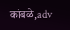कांबळे,adv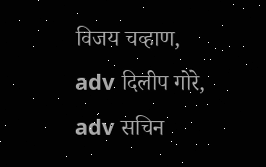विजय चव्हाण, adv दिलीप गोरे, adv सचिन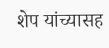शेप यांच्यासह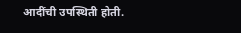आदींची उपस्थिती होती.